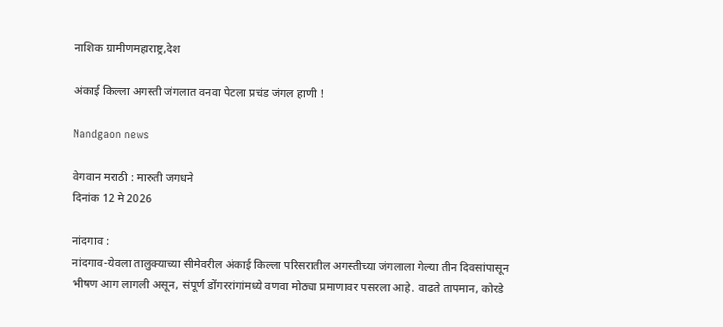नाशिक ग्रामीणमहाराष्ट्र,देश

अंकाई किल्ला अगस्ती जंगलात वनवा पेटला प्रचंड जंगल हाणी !

Nandgaon news

वेगवान मराठी : मारुती जगधने
दिनांक 12 मे 2026

नांदगाव :
नांदगाव-येवला तालुक्याच्या सीमेवरील अंकाई किल्ला परिसरातील अगस्तीच्या जंगलाला गेल्या तीन दिवसांपासून भीषण आग लागली असून, संपूर्ण डोंगररांगांमध्ये वणवा मोठ्या प्रमाणावर पसरला आहे. वाढते तापमान, कोरडे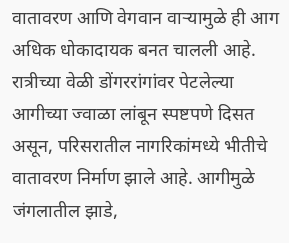वातावरण आणि वेगवान वाऱ्यामुळे ही आग अधिक धोकादायक बनत चालली आहे.
रात्रीच्या वेळी डोंगररांगांवर पेटलेल्या आगीच्या ज्वाळा लांबून स्पष्टपणे दिसत असून, परिसरातील नागरिकांमध्ये भीतीचे वातावरण निर्माण झाले आहे. आगीमुळे जंगलातील झाडे,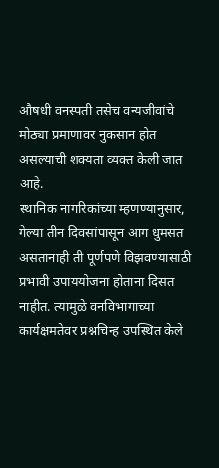औषधी वनस्पती तसेच वन्यजीवांचे मोठ्या प्रमाणावर नुकसान होत असल्याची शक्यता व्यक्त केली जात आहे.
स्थानिक नागरिकांच्या म्हणण्यानुसार, गेल्या तीन दिवसांपासून आग धुमसत असतानाही ती पूर्णपणे विझवण्यासाठी प्रभावी उपाययोजना होताना दिसत नाहीत. त्यामुळे वनविभागाच्या कार्यक्षमतेवर प्रश्नचिन्ह उपस्थित केले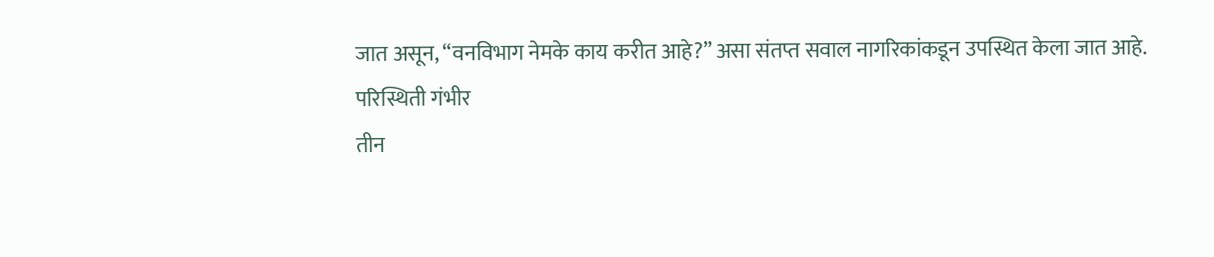जात असून, “वनविभाग नेमके काय करीत आहे?” असा संतप्त सवाल नागरिकांकडून उपस्थित केला जात आहे.
परिस्थिती गंभीर
तीन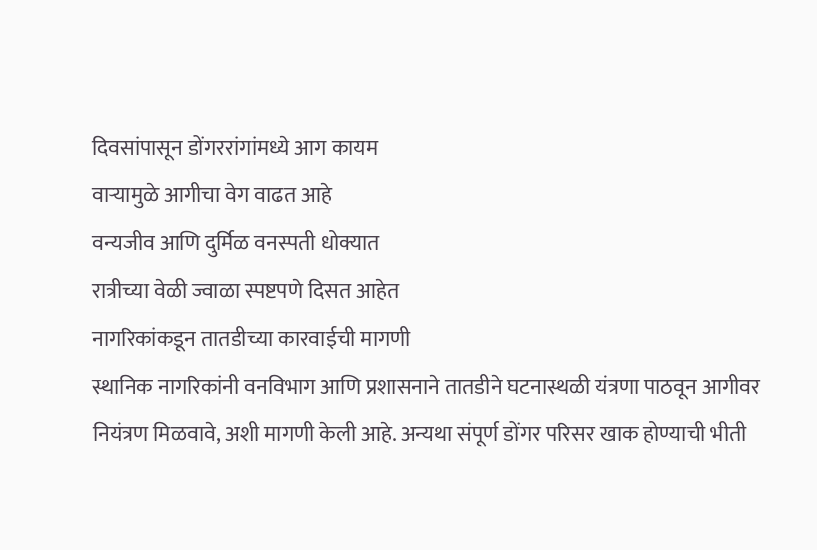दिवसांपासून डोंगररांगांमध्ये आग कायम
वाऱ्यामुळे आगीचा वेग वाढत आहे
वन्यजीव आणि दुर्मिळ वनस्पती धोक्यात
रात्रीच्या वेळी ज्वाळा स्पष्टपणे दिसत आहेत
नागरिकांकडून तातडीच्या कारवाईची मागणी
स्थानिक नागरिकांनी वनविभाग आणि प्रशासनाने तातडीने घटनास्थळी यंत्रणा पाठवून आगीवर नियंत्रण मिळवावे, अशी मागणी केली आहे. अन्यथा संपूर्ण डोंगर परिसर खाक होण्याची भीती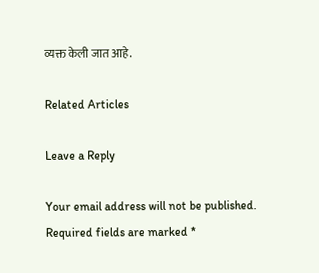व्यक्त केली जात आहे.

Related Articles

Leave a Reply

Your email address will not be published. Required fields are marked *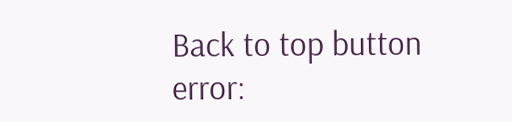Back to top button
error: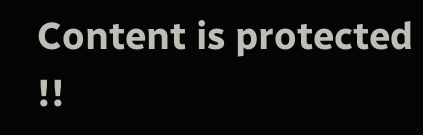Content is protected !!